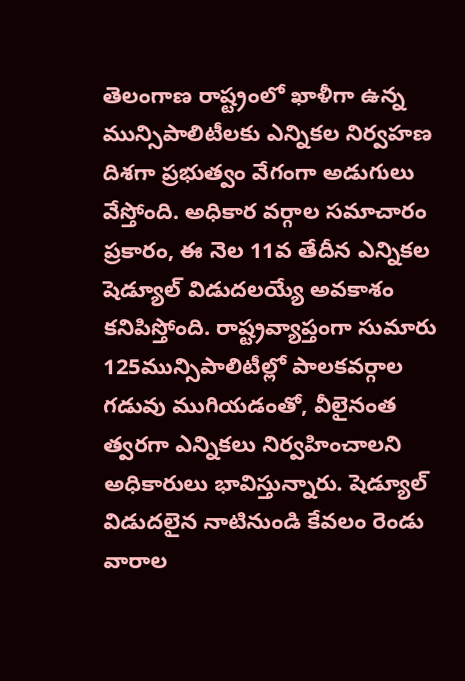తెలంగాణ రాష్ట్రంలో ఖాళీగా ఉన్న మున్సిపాలిటీలకు ఎన్నికల నిర్వహణ దిశగా ప్రభుత్వం వేగంగా అడుగులు వేస్తోంది. అధికార వర్గాల సమాచారం ప్రకారం, ఈ నెల 11వ తేదీన ఎన్నికల షెడ్యూల్ విడుదలయ్యే అవకాశం కనిపిస్తోంది. రాష్ట్రవ్యాప్తంగా సుమారు 125మున్సిపాలిటీల్లో పాలకవర్గాల గడువు ముగియడంతో, వీలైనంత త్వరగా ఎన్నికలు నిర్వహించాలని అధికారులు భావిస్తున్నారు. షెడ్యూల్ విడుదలైన నాటినుండి కేవలం రెండు వారాల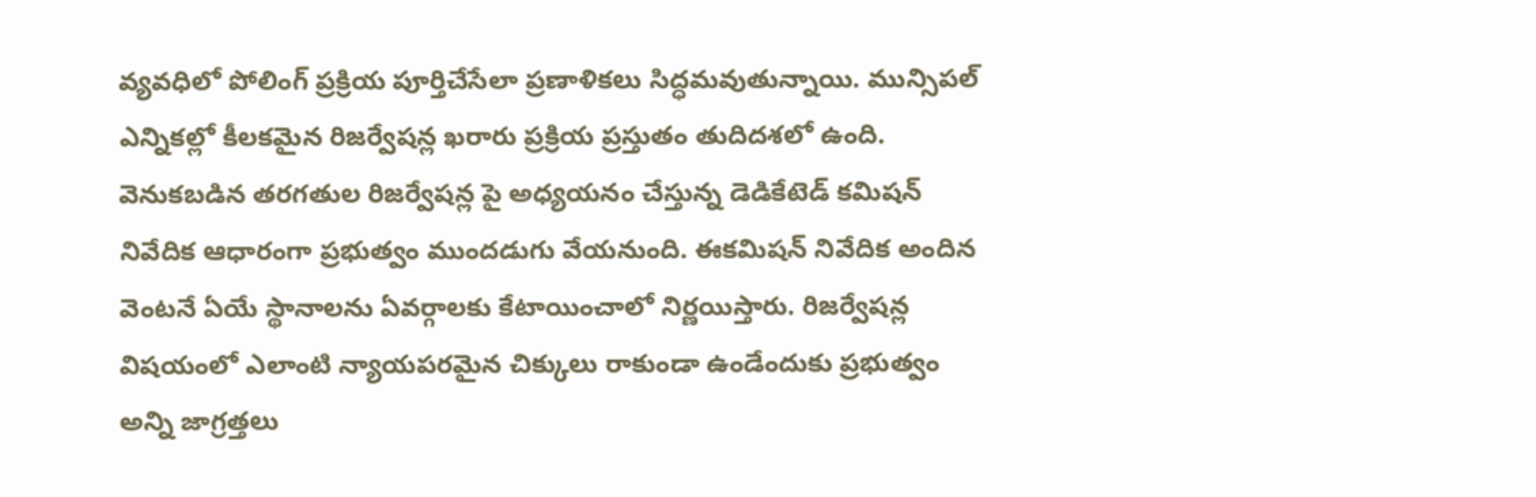వ్యవధిలో పోలింగ్ ప్రక్రియ పూర్తిచేసేలా ప్రణాళికలు సిద్ధమవుతున్నాయి. మున్సిపల్ ఎన్నికల్లో కీలకమైన రిజర్వేషన్ల ఖరారు ప్రక్రియ ప్రస్తుతం తుదిదశలో ఉంది.
వెనుకబడిన తరగతుల రిజర్వేషన్ల పై అధ్యయనం చేస్తున్న డెడికేటెడ్ కమిషన్ నివేదిక ఆధారంగా ప్రభుత్వం ముందడుగు వేయనుంది. ఈకమిషన్ నివేదిక అందిన వెంటనే ఏయే స్థానాలను ఏవర్గాలకు కేటాయించాలో నిర్ణయిస్తారు. రిజర్వేషన్ల విషయంలో ఎలాంటి న్యాయపరమైన చిక్కులు రాకుండా ఉండేందుకు ప్రభుత్వం అన్ని జాగ్రత్తలు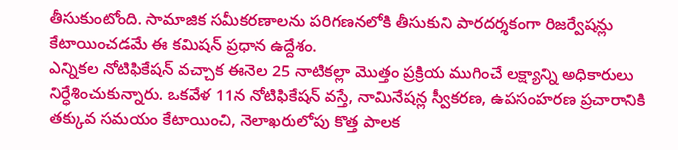తీసుకుంటోంది. సామాజిక సమీకరణాలను పరిగణనలోకి తీసుకుని పారదర్శకంగా రిజర్వేషన్లు కేటాయించడమే ఈ కమిషన్ ప్రధాన ఉద్దేశం.
ఎన్నికల నోటిఫికేషన్ వచ్చాక ఈనెల 25 నాటికల్లా మొత్తం ప్రక్రియ ముగించే లక్ష్యాన్ని అధికారులు నిర్ధేశించుకున్నారు. ఒకవేళ 11న నోటిఫికేషన్ వస్తే, నామినేషన్ల స్వీకరణ, ఉపసంహరణ ప్రచారానికి తక్కువ సమయం కేటాయించి, నెలాఖరులోపు కొత్త పాలక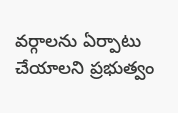వర్గాలను ఏర్పాటు చేయాలని ప్రభుత్వం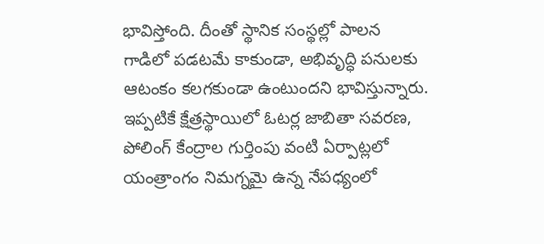భావిస్తోంది. దీంతో స్థానిక సంస్థల్లో పాలన గాడిలో పడటమే కాకుండా, అభివృద్ధి పనులకు ఆటంకం కలగకుండా ఉంటుందని భావిస్తున్నారు. ఇప్పటికే క్షేత్రస్థాయిలో ఓటర్ల జాబితా సవరణ, పోలింగ్ కేంద్రాల గుర్తింపు వంటి ఏర్పాట్లలో యంత్రాంగం నిమగ్నమై ఉన్న నేపధ్యంలో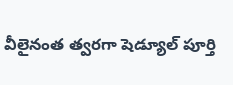వీలైనంత త్వరగా షెడ్యూల్ పూర్తి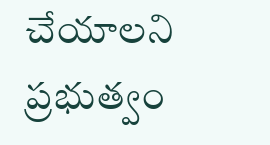చేయాలని ప్రభుత్వం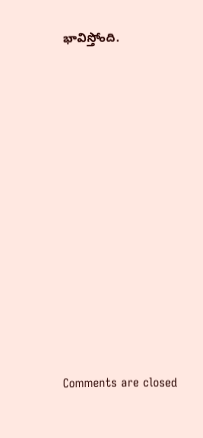భావిస్తోంది.














Comments are closed